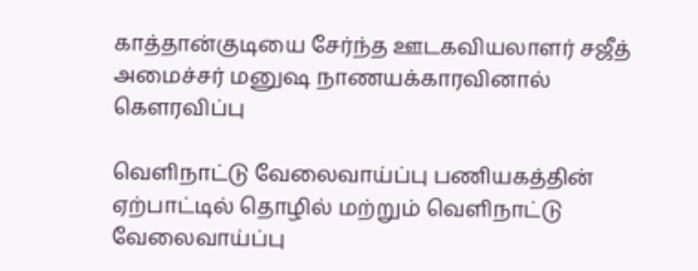காத்தான்குடியை சேர்ந்த ஊடகவியலாளர் சஜீத் அமைச்சர் மனுஷ நாணயக்காரவினால் கௌரவிப்பு

வெளிநாட்டு வேலைவாய்ப்பு பணியகத்தின் ஏற்பாட்டில் தொழில் மற்றும் வெளிநாட்டு வேலைவாய்ப்பு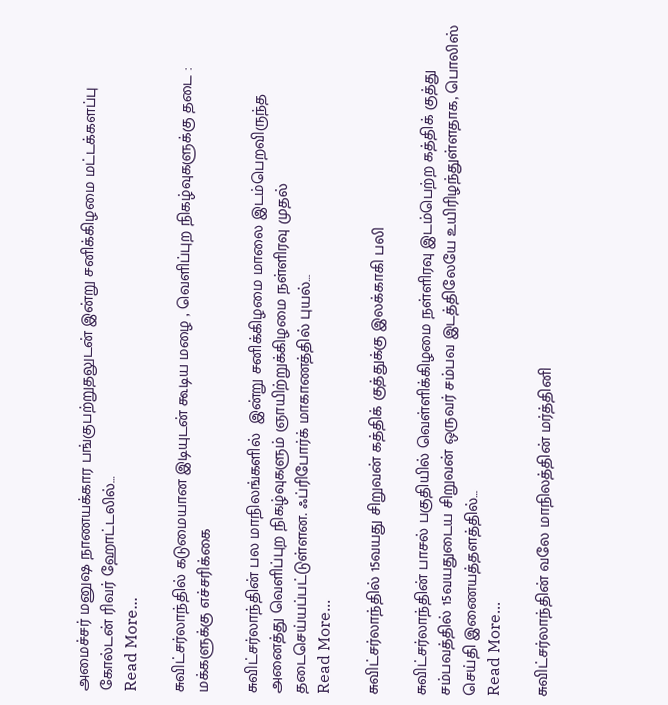அமைச்சர் மனுஷ நாணயக்கார பங்குபற்றுதலுடன் இன்று சனிக்கிழமை மட்டக்களப்பு கோல்டன் ரிவர் ஹோட்டலில்…
Read More...

சுவிட்சர்லாந்தில் கடுமையான இடியுடன் கூடிய மழை , வெளிப்புற நிகழ்வுகளுக்கு தடை : மக்களுக்கு எச்சரிக்கை

சுவிட்சர்லாந்தின் பல மாநிலங்களில்  இன்று சனிக்கிழமை மாலை இடம்பெறவிருந்த அனைத்து வெளிப்புற நிகழ்வுகளும் ஞாயிற்றுக்கிழமை நள்ளிரவு முதல் தடைசெய்யப்பட்டுள்ளன. ஃப்ரிபோர்க் மாகாணத்தில் புயல்…
Read More...

சுவிட்சர்லாந்தில் 15வயது சிறுவன் கத்திக் குத்துக்கு இலக்காகி பலி

சுவிட்சர்லாந்தின் பாசல் பகுதியில் வெள்ளிக்கிழமை நள்ளிரவு இடம்பெற்ற கத்திக் குத்து சம்பவத்தில் 15வயதுடைய சிறுவன் ஒருவர் சம்பவ இடத்திலேயே உயிரிழந்துள்ளதாக, பொலிஸ் செய்தி இணையத்தளத்தில்…
Read More...

சுவிட்சர்லாந்தின் வலே மாநிலத்தின் மர்த்தினி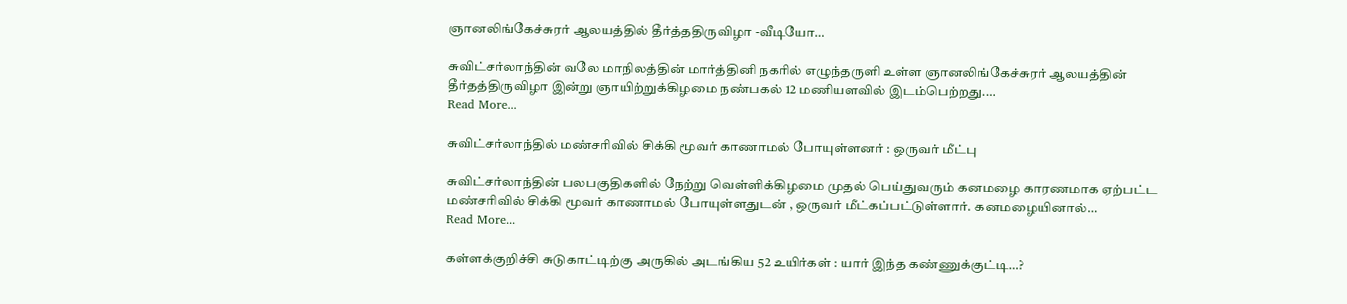ஞானலிங்கேச்சுரர் ஆலயத்தில் தீர்த்ததிருவிழா -வீடியோ…

சுவிட்சர்லாந்தின் வலே மாநிலத்தின் மார்த்தினி நகரில் எழுந்தருளி உள்ள ஞானலிங்கேச்சுரர் ஆலயத்தின் தீர்தத்திருவிழா இன்று ஞாயிற்றுக்கிழமை நண்பகல் 12 மணியளவில் இடம்பெற்றது.…
Read More...

சுவிட்சர்லாந்தில் மண்சரிவில் சிக்கி மூவர் காணாமல் போயுள்ளனர் : ஒருவர் மீட்பு

சுவிட்சர்லாந்தின் பலபகுதிகளில் நேற்று வெள்ளிக்கிழமை முதல் பெய்துவரும் கனமழை காரணமாக ஏற்பட்ட மண்சரிவில் சிக்கி மூவர் காணாமல் போயுள்ளதுடன் , ஒருவர் மீட்கப்பட்டுள்ளார். கனமழையினால்…
Read More...

கள்ளக்குறிச்சி சுடுகாட்டிற்கு அருகில் அடங்கிய 52 உயிர்கள் : யார் இந்த கண்ணுக்குட்டி…?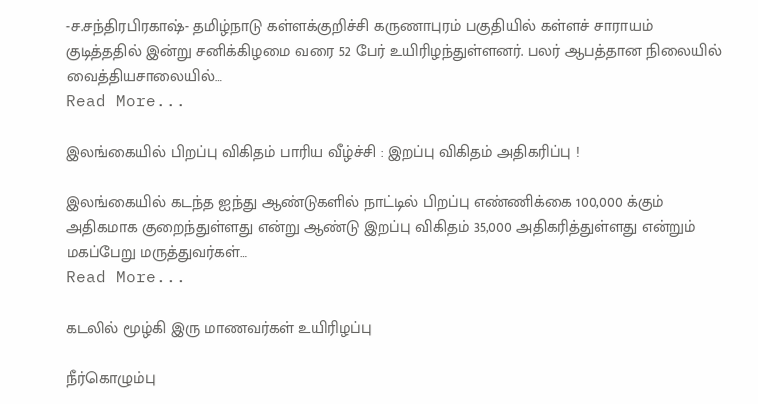-ச.சந்திரபிரகாஷ்- தமிழ்நாடு கள்ளக்குறிச்சி கருணாபுரம் பகுதியில் கள்ளச் சாராயம் குடித்ததில் இன்று சனிக்கிழமை வரை 52 பேர் உயிரிழந்துள்ளனர். பலர் ஆபத்தான நிலையில் வைத்தியசாலையில்…
Read More...

இலங்கையில் பிறப்பு விகிதம் பாரிய வீழ்ச்சி : இறப்பு விகிதம் அதிகரிப்பு !

இலங்கையில் கடந்த ஐந்து ஆண்டுகளில் நாட்டில் பிறப்பு எண்ணிக்கை 100,000 க்கும் அதிகமாக குறைந்துள்ளது என்று ஆண்டு இறப்பு விகிதம் 35,000 அதிகரித்துள்ளது என்றும் மகப்பேறு மருத்துவர்கள்…
Read More...

கடலில் மூழ்கி இரு மாணவர்கள் உயிரிழப்பு

நீர்கொழும்பு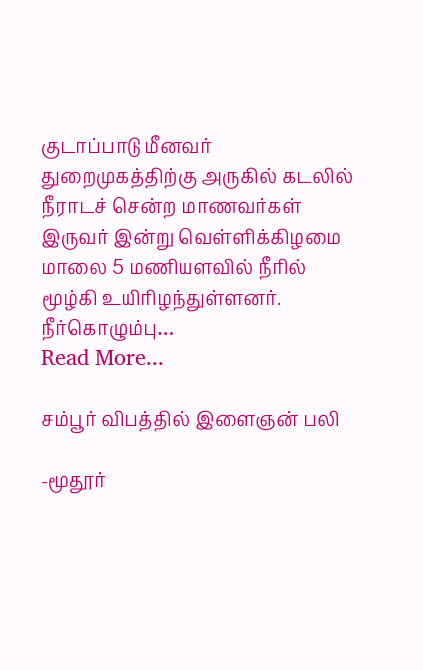குடாப்பாடு மீனவர் துறைமுகத்திற்கு அருகில் கடலில் நீராடச் சென்ற மாணவர்கள் இருவர் இன்று வெள்ளிக்கிழமை மாலை 5 மணியளவில் நீரில் மூழ்கி உயிரிழந்துள்ளனர். நீர்கொழும்பு…
Read More...

சம்பூர் விபத்தில் இளைஞன் பலி

-மூதூர்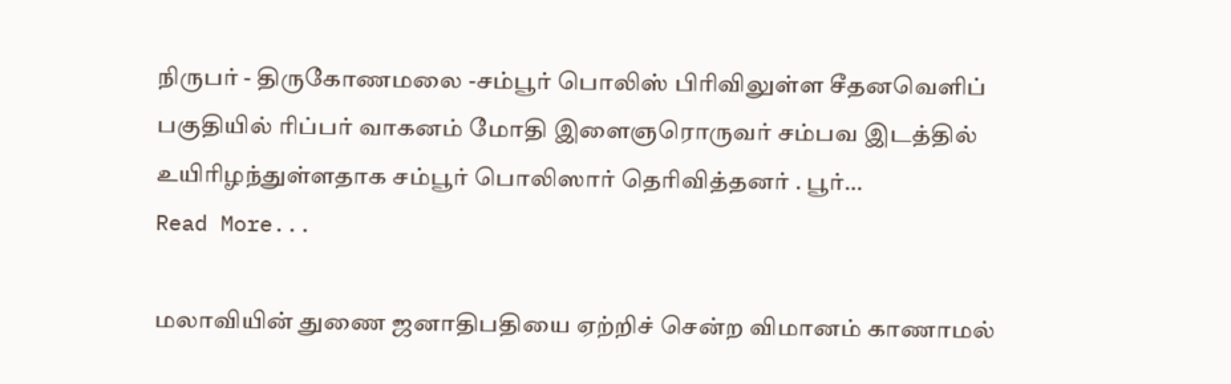நிருபர் - திருகோணமலை -சம்பூர் பொலிஸ் பிரிவிலுள்ள சீதனவெளிப் பகுதியில் ரிப்பர் வாகனம் மோதி இளைஞரொருவர் சம்பவ இடத்தில் உயிரிழந்துள்ளதாக சம்பூர் பொலிஸார் தெரிவித்தனர் . பூர்…
Read More...

மலாவியின் துணை ஜனாதிபதியை ஏற்றிச் சென்ற விமானம் காணாமல்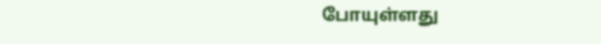போயுள்ளது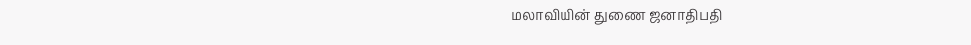மலாவியின் துணை ஜனாதிபதி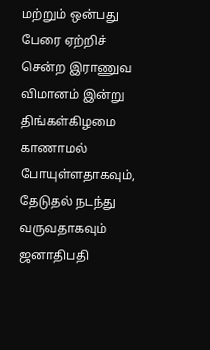மற்றும் ஒன்பது பேரை ஏற்றிச் சென்ற இராணுவ விமானம் இன்று திங்கள்கிழமை காணாமல் போயுள்ளதாகவும், தேடுதல் நடந்து வருவதாகவும் ஜனாதிபதி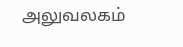அலுவலகம்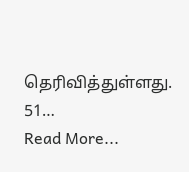தெரிவித்துள்ளது. 51…
Read More...